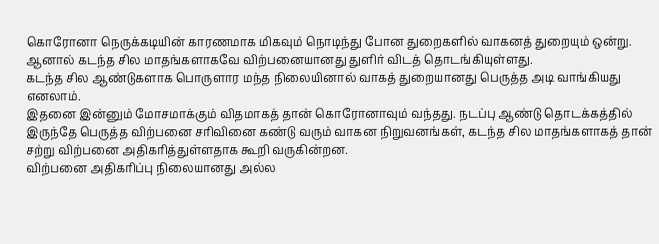கொரோனா நெருக்கடியின் காரணமாக மிகவும் நொடிந்து போன துறைகளில் வாகனத் துறையும் ஒன்று. ஆனால் கடந்த சில மாதங்களாகவே விற்பனையானது துளிர் விடத் தொடங்கியுள்ளது.
கடந்த சில ஆண்டுகளாக பொருளார மந்த நிலையினால் வாகத் துறையானது பெருத்த அடி வாங்கியது எனலாம்.
இதனை இன்னும் மோசமாக்கும் விதமாகத் தான் கொரோனாவும் வந்தது. நடப்பு ஆண்டு தொடக்கத்தில் இருந்தே பெருத்த விற்பனை சரிவினை கண்டு வரும் வாகன நிறுவனங்கள், கடந்த சில மாதங்களாகத் தான் சற்று விற்பனை அதிகரித்துள்ளதாக கூறி வருகின்றன.
விற்பனை அதிகரிப்பு நிலையானது அல்ல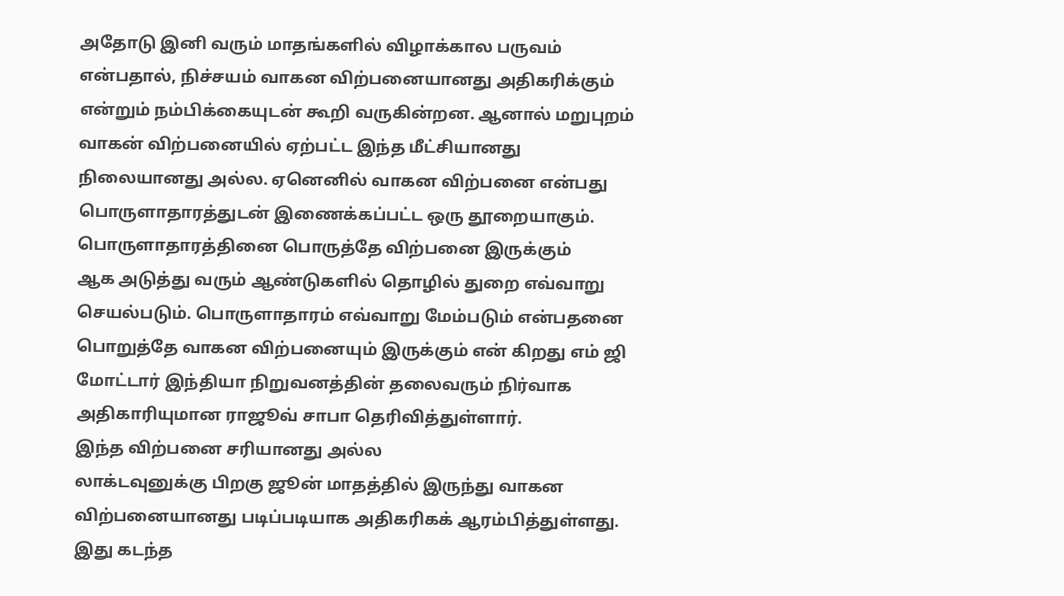அதோடு இனி வரும் மாதங்களில் விழாக்கால பருவம் என்பதால், நிச்சயம் வாகன விற்பனையானது அதிகரிக்கும் என்றும் நம்பிக்கையுடன் கூறி வருகின்றன. ஆனால் மறுபுறம் வாகன் விற்பனையில் ஏற்பட்ட இந்த மீட்சியானது நிலையானது அல்ல. ஏனெனில் வாகன விற்பனை என்பது பொருளாதாரத்துடன் இணைக்கப்பட்ட ஒரு தூறையாகும்.
பொருளாதாரத்தினை பொருத்தே விற்பனை இருக்கும்
ஆக அடுத்து வரும் ஆண்டுகளில் தொழில் துறை எவ்வாறு செயல்படும். பொருளாதாரம் எவ்வாறு மேம்படும் என்பதனை பொறுத்தே வாகன விற்பனையும் இருக்கும் என் கிறது எம் ஜி மோட்டார் இந்தியா நிறுவனத்தின் தலைவரும் நிர்வாக அதிகாரியுமான ராஜூவ் சாபா தெரிவித்துள்ளார்.
இந்த விற்பனை சரியானது அல்ல
லாக்டவுனுக்கு பிறகு ஜூன் மாதத்தில் இருந்து வாகன விற்பனையானது படிப்படியாக அதிகரிகக் ஆரம்பித்துள்ளது. இது கடந்த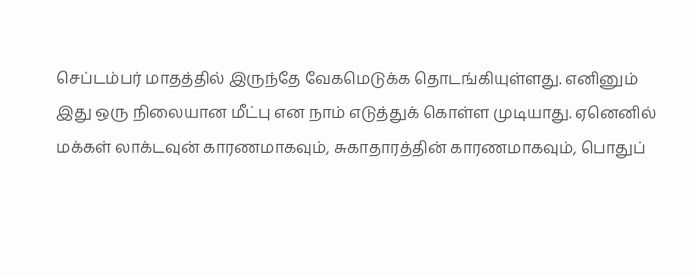செப்டம்பர் மாதத்தில் இருந்தே வேகமெடுக்க தொடங்கியுள்ளது. எனினும் இது ஒரு நிலையான மீட்பு என நாம் எடுத்துக் கொள்ள முடியாது. ஏனெனில் மக்கள் லாக்டவுன் காரணமாகவும், சுகாதாரத்தின் காரணமாகவும், பொதுப்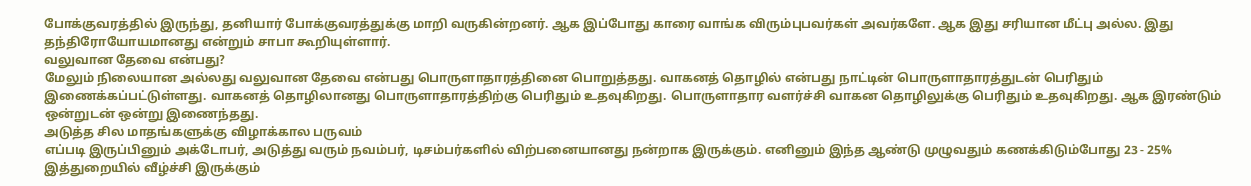போக்குவரத்தில் இருந்து, தனியார் போக்குவரத்துக்கு மாறி வருகின்றனர். ஆக இப்போது காரை வாங்க விரும்புபவர்கள் அவர்களே. ஆக இது சரியான மீட்பு அல்ல. இது தந்திரோயோயமானது என்றும் சாபா கூறியுள்ளார்.
வலுவான தேவை என்பது?
மேலும் நிலையான அல்லது வலுவான தேவை என்பது பொருளாதாரத்தினை பொறுத்தது. வாகனத் தொழில் என்பது நாட்டின் பொருளாதாரத்துடன் பெரிதும் இணைக்கப்பட்டுள்ளது. வாகனத் தொழிலானது பொருளாதாரத்திற்கு பெரிதும் உதவுகிறது. பொருளாதார வளர்ச்சி வாகன தொழிலுக்கு பெரிதும் உதவுகிறது. ஆக இரண்டும் ஒன்றுடன் ஒன்று இணைந்தது.
அடுத்த சில மாதங்களுக்கு விழாக்கால பருவம்
எப்படி இருப்பினும் அக்டோபர், அடுத்து வரும் நவம்பர், டிசம்பர்களில் விற்பனையானது நன்றாக இருக்கும். எனினும் இந்த ஆண்டு முழுவதும் கணக்கிடும்போது 23 - 25% இத்துறையில் வீழ்ச்சி இருக்கும்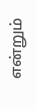என்றும்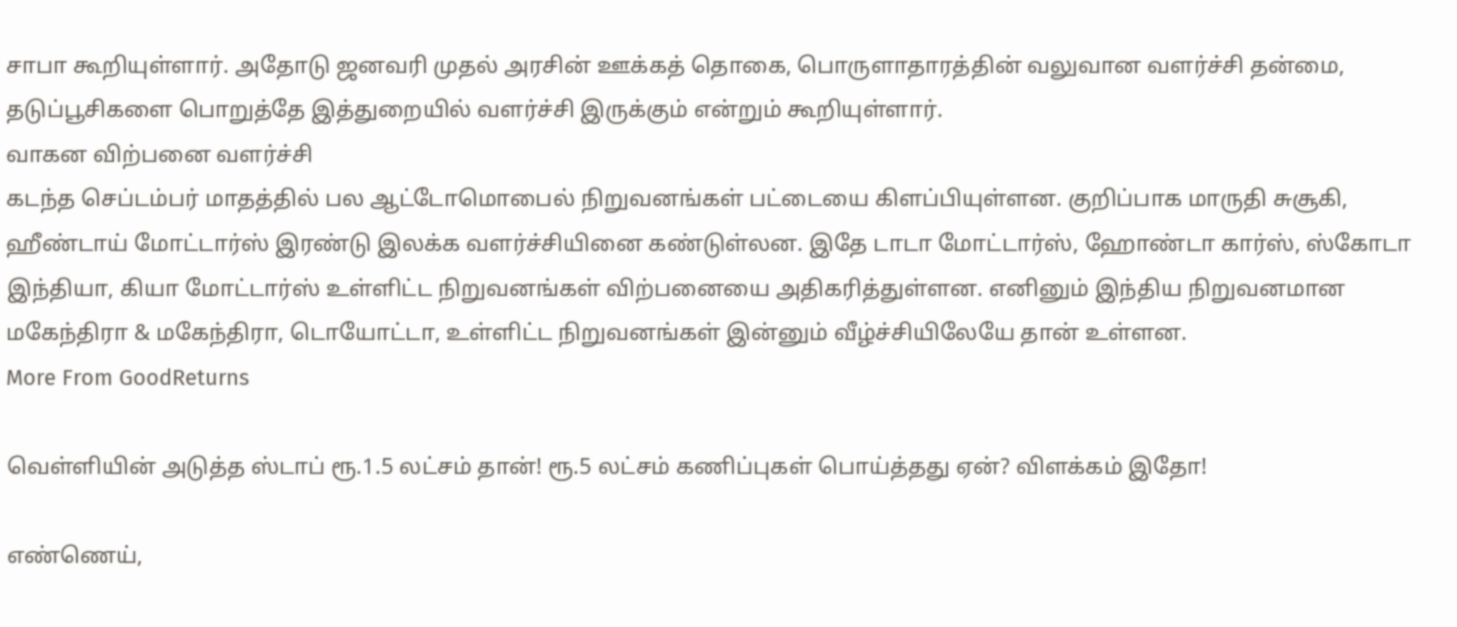சாபா கூறியுள்ளார். அதோடு ஜனவரி முதல் அரசின் ஊக்கத் தொகை, பொருளாதாரத்தின் வலுவான வளர்ச்சி தன்மை, தடுப்பூசிகளை பொறுத்தே இத்துறையில் வளர்ச்சி இருக்கும் என்றும் கூறியுள்ளார்.
வாகன விற்பனை வளர்ச்சி
கடந்த செப்டம்பர் மாதத்தில் பல ஆட்டோமொபைல் நிறுவனங்கள் பட்டையை கிளப்பியுள்ளன. குறிப்பாக மாருதி சுசூகி, ஹீண்டாய் மோட்டார்ஸ் இரண்டு இலக்க வளர்ச்சியினை கண்டுள்லன. இதே டாடா மோட்டார்ஸ், ஹோண்டா கார்ஸ், ஸ்கோடா இந்தியா, கியா மோட்டார்ஸ் உள்ளிட்ட நிறுவனங்கள் விற்பனையை அதிகரித்துள்ளன. எனினும் இந்திய நிறுவனமான மகேந்திரா & மகேந்திரா, டொயோட்டா, உள்ளிட்ட நிறுவனங்கள் இன்னும் வீழ்ச்சியிலேயே தான் உள்ளன.
More From GoodReturns

வெள்ளியின் அடுத்த ஸ்டாப் ரூ.1.5 லட்சம் தான்! ரூ.5 லட்சம் கணிப்புகள் பொய்த்தது ஏன்? விளக்கம் இதோ!

எண்ணெய்,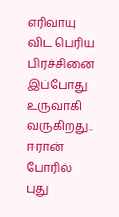எரிவாயு விட பெரிய பிரச்சினை இப்போது உருவாகி வருகிறது.. ஈரான் போரில் புது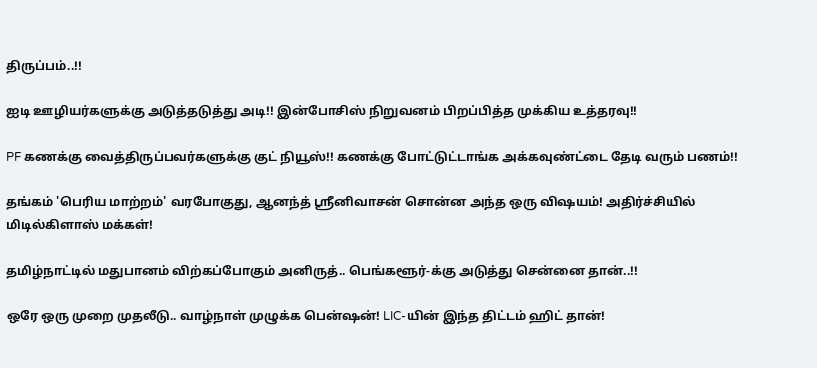திருப்பம்..!!

ஐடி ஊழியர்களுக்கு அடுத்தடுத்து அடி!! இன்போசிஸ் நிறுவனம் பிறப்பித்த முக்கிய உத்தரவு!!

PF கணக்கு வைத்திருப்பவர்களுக்கு குட் நியூஸ்!! கணக்கு போட்டுட்டாங்க அக்கவுண்ட்டை தேடி வரும் பணம்!!

தங்கம் 'பெரிய மாற்றம்' வரபோகுது, ஆனந்த் ஸ்ரீனிவாசன் சொன்ன அந்த ஒரு விஷயம்! அதிர்ச்சியில் மிடில்கிளாஸ் மக்கள்!

தமிழ்நாட்டில் மதுபானம் விற்கப்போகும் அனிருத்.. பெங்களூர்-க்கு அடுத்து சென்னை தான்..!!

ஒரே ஒரு முறை முதலீடு.. வாழ்நாள் முழுக்க பென்ஷன்! LIC-யின் இந்த திட்டம் ஹிட் தான்!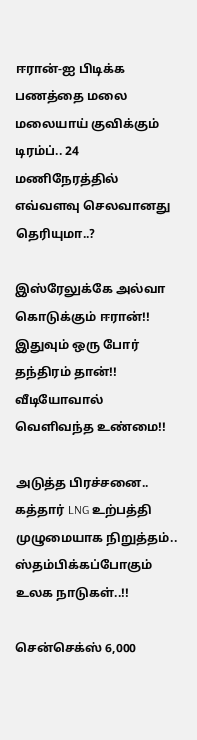ஈரான்-ஐ பிடிக்க பணத்தை மலை மலையாய் குவிக்கும் டிரம்ப்.. 24 மணிநேரத்தில் எவ்வளவு செலவானது தெரியுமா..?

இஸ்ரேலுக்கே அல்வா கொடுக்கும் ஈரான்!! இதுவும் ஒரு போர் தந்திரம் தான்!! வீடியோவால் வெளிவந்த உண்மை!!

அடுத்த பிரச்சனை.. கத்தார் LNG உற்பத்தி முழுமையாக நிறுத்தம்.. ஸ்தம்பிக்கப்போகும் உலக நாடுகள்..!!

சென்செக்ஸ் 6,000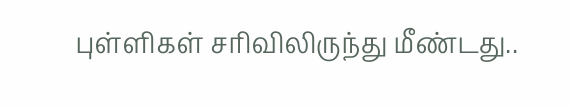புள்ளிகள் சரிவிலிருந்து மீண்டது..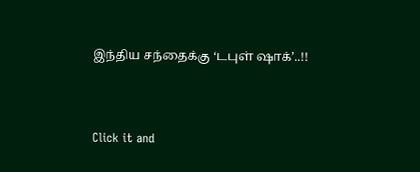இந்திய சந்தைக்கு ‘டபுள் ஷாக்’..!!



Click it and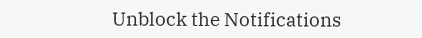Unblock the Notifications